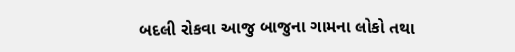બદલી રોકવા આજુ બાજુના ગામના લોકો તથા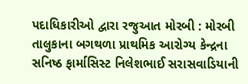પદાધિકારીઓ દ્વારા રજુઆત મોરબી : મોરબી તાલુકાના બગથળા પ્રાથમિક આરોગ્ય કેન્દ્રના સનિષ્ઠ ફાર્માસિસ્ટ નિલેશભાઈ સરાસવાડિયાની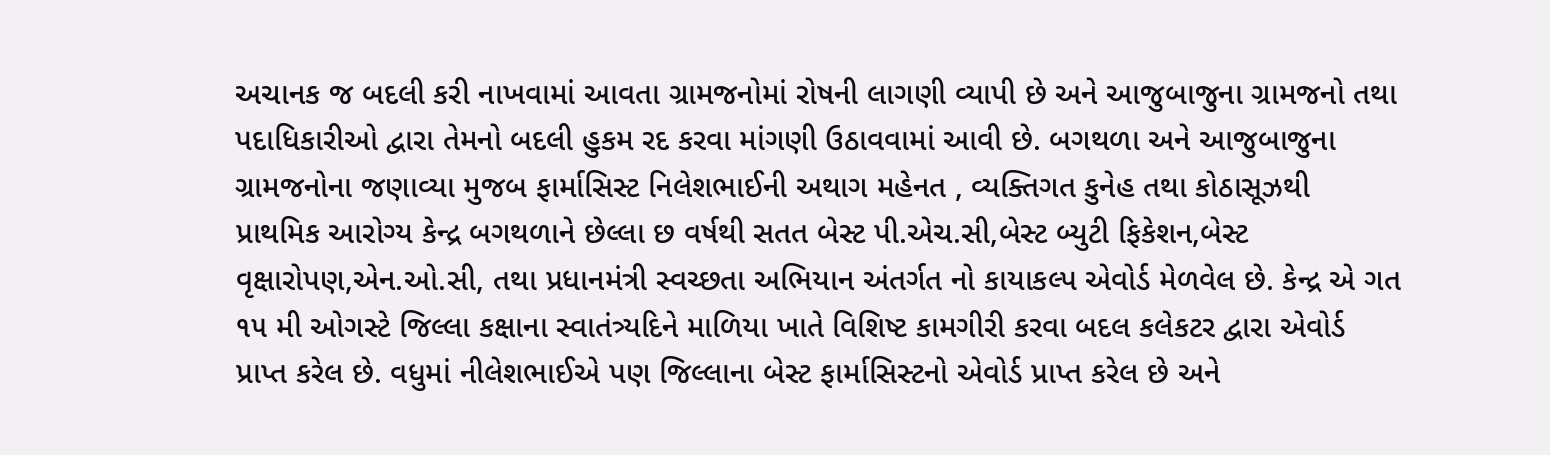અચાનક જ બદલી કરી નાખવામાં આવતા ગ્રામજનોમાં રોષની લાગણી વ્યાપી છે અને આજુબાજુના ગ્રામજનો તથા પદાધિકારીઓ દ્વારા તેમનો બદલી હુકમ રદ કરવા માંગણી ઉઠાવવામાં આવી છે. બગથળા અને આજુબાજુના ગ્રામજનોના જણાવ્યા મુજબ ફાર્માસિસ્ટ નિલેશભાઈની અથાગ મહેનત , વ્યક્તિગત કુનેહ તથા કોઠાસૂઝથી પ્રાથમિક આરોગ્ય કેન્દ્ર બગથળાને છેલ્લા છ વર્ષથી સતત બેસ્ટ પી.એચ.સી,બેસ્ટ બ્યુટી ફિકેશન,બેસ્ટ વૃક્ષારોપણ,એન.ઓ.સી, તથા પ્રધાનમંત્રી સ્વચ્છતા અભિયાન અંતર્ગત નો કાયાકલ્પ એવોર્ડ મેળવેલ છે. કેન્દ્ર એ ગત ૧૫ મી ઓગસ્ટે જિલ્લા કક્ષાના સ્વાતંત્ર્યદિને માળિયા ખાતે વિશિષ્ટ કામગીરી કરવા બદલ કલેકટર દ્વારા એવોર્ડ પ્રાપ્ત કરેલ છે. વધુમાં નીલેશભાઈએ પણ જિલ્લાના બેસ્ટ ફાર્માસિસ્ટનો એવોર્ડ પ્રાપ્ત કરેલ છે અને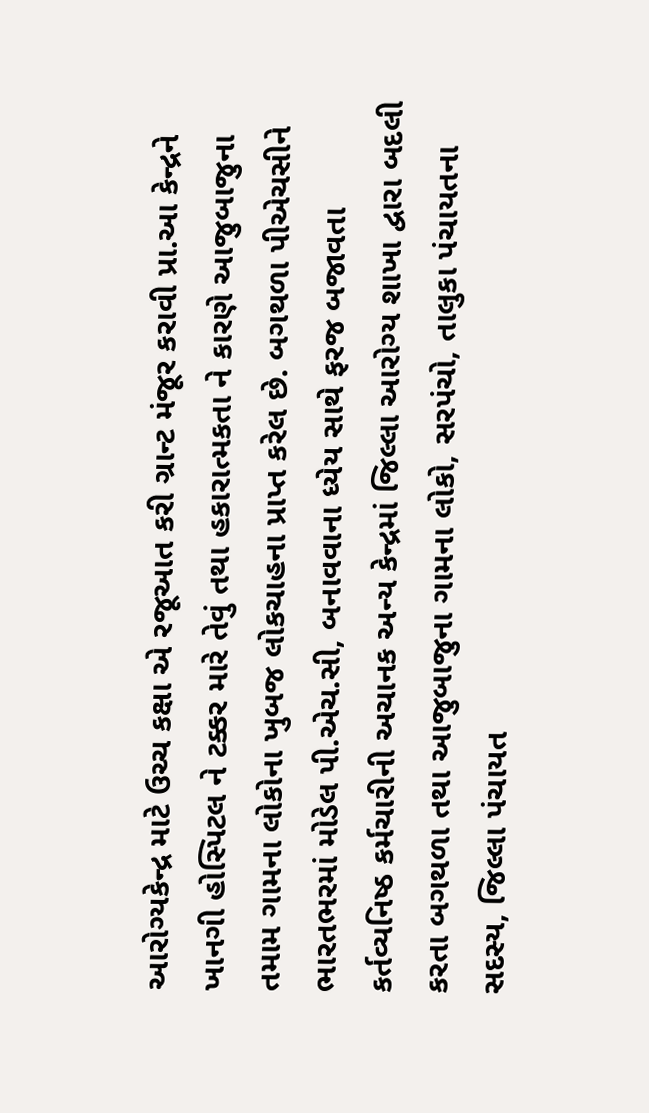આરોગ્યકેન્દ્ર માટે ઉચ્ચ કક્ષા એ રજૂઆત કરી ગ્રાન્ટ મંજૂર કરાવી પ્રા.આ કેન્દ્રને ખાનગી હોસ્પિટલ ને ટક્કર મારે તેવું તથા હકારાત્મકતા ને કારણે આજુબાજુના તમામ ગામના લોકોના ખુબજ લોકચાહના પ્રાપ્ત કરેલ છે. બગથળા પીએચસીને ભારતભરમાં મોડેલ પી.એચ.સી, બનાવવાના ધ્યેય સાથે ફરજ બજાવતા કર્તવ્યનિષ્ઠ કર્મચારીની અચાનક અન્ય કેન્દ્રમાં જિલ્લા આરોગ્ય શાખા દ્વારા બદલી કરતા બગથળા તથા આજુબાજુના ગામના લોકો, સરપંચો, તાલુકા પંચાયતના સદસ્ય, જિલ્લા પંચાયત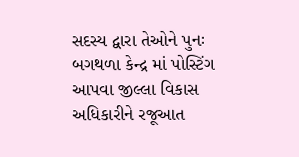સદસ્ય દ્વારા તેઓને પુનઃ બગથળા કેન્દ્ર માં પોસ્ટિંગ આપવા જીલ્લા વિકાસ અધિકારીને રજૂઆત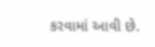કરવામાં આવી છે.